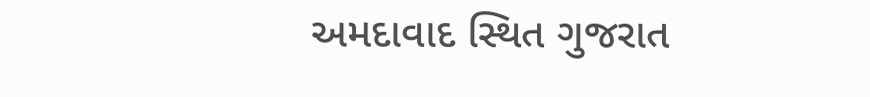અમદાવાદ સ્થિત ગુજરાત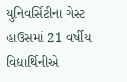યુનિવર્સિટીના ગેસ્ટ હાઉસમાં 21 વર્ષીય વિદ્યાર્થિનીએ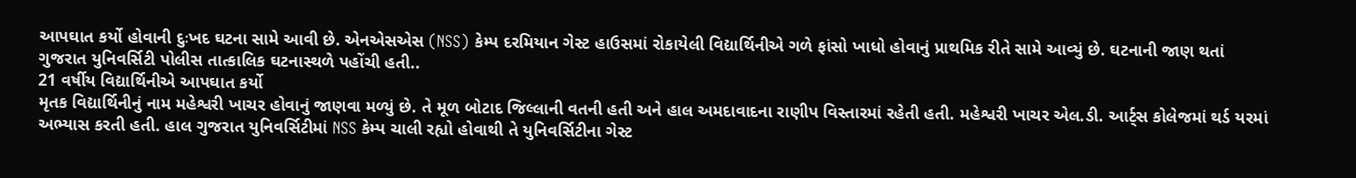આપઘાત કર્યો હોવાની દુઃખદ ઘટના સામે આવી છે. એનએસએસ (NSS) કેમ્પ દરમિયાન ગેસ્ટ હાઉસમાં રોકાયેલી વિદ્યાર્થિનીએ ગળે ફાંસો ખાધો હોવાનું પ્રાથમિક રીતે સામે આવ્યું છે. ઘટનાની જાણ થતાં ગુજરાત યુનિવર્સિટી પોલીસ તાત્કાલિક ઘટનાસ્થળે પહોંચી હતી..
21 વર્ષીય વિદ્યાર્થિનીએ આપઘાત કર્યો
મૃતક વિદ્યાર્થિનીનું નામ મહેશ્વરી ખાચર હોવાનું જાણવા મળ્યું છે. તે મૂળ બોટાદ જિલ્લાની વતની હતી અને હાલ અમદાવાદના રાણીપ વિસ્તારમાં રહેતી હતી. મહેશ્વરી ખાચર એલ.ડી. આર્ટ્સ કોલેજમાં થર્ડ યરમાં અભ્યાસ કરતી હતી. હાલ ગુજરાત યુનિવર્સિટીમાં NSS કેમ્પ ચાલી રહ્યો હોવાથી તે યુનિવર્સિટીના ગેસ્ટ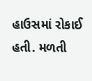હાઉસમાં રોકાઈ હતી. મળતી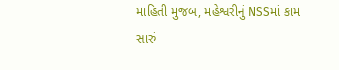માહિતી મુજબ, મહેશ્વરીનું NSSમાં કામ સારું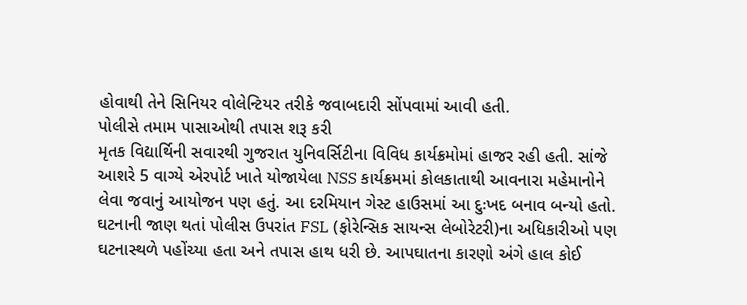હોવાથી તેને સિનિયર વોલેન્ટિયર તરીકે જવાબદારી સોંપવામાં આવી હતી.
પોલીસે તમામ પાસાઓથી તપાસ શરૂ કરી
મૃતક વિદ્યાર્થિની સવારથી ગુજરાત યુનિવર્સિટીના વિવિધ કાર્યક્રમોમાં હાજર રહી હતી. સાંજે આશરે 5 વાગ્યે એરપોર્ટ ખાતે યોજાયેલા NSS કાર્યક્રમમાં કોલકાતાથી આવનારા મહેમાનોને લેવા જવાનું આયોજન પણ હતું. આ દરમિયાન ગેસ્ટ હાઉસમાં આ દુઃખદ બનાવ બન્યો હતો. ઘટનાની જાણ થતાં પોલીસ ઉપરાંત FSL (ફોરેન્સિક સાયન્સ લેબોરેટરી)ના અધિકારીઓ પણ ઘટનાસ્થળે પહોંચ્યા હતા અને તપાસ હાથ ધરી છે. આપઘાતના કારણો અંગે હાલ કોઈ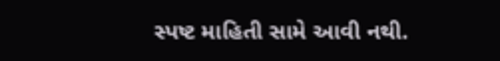સ્પષ્ટ માહિતી સામે આવી નથી.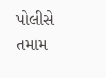પોલીસે તમામ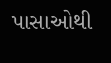પાસાઓથી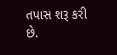તપાસ શરૂ કરી છે.